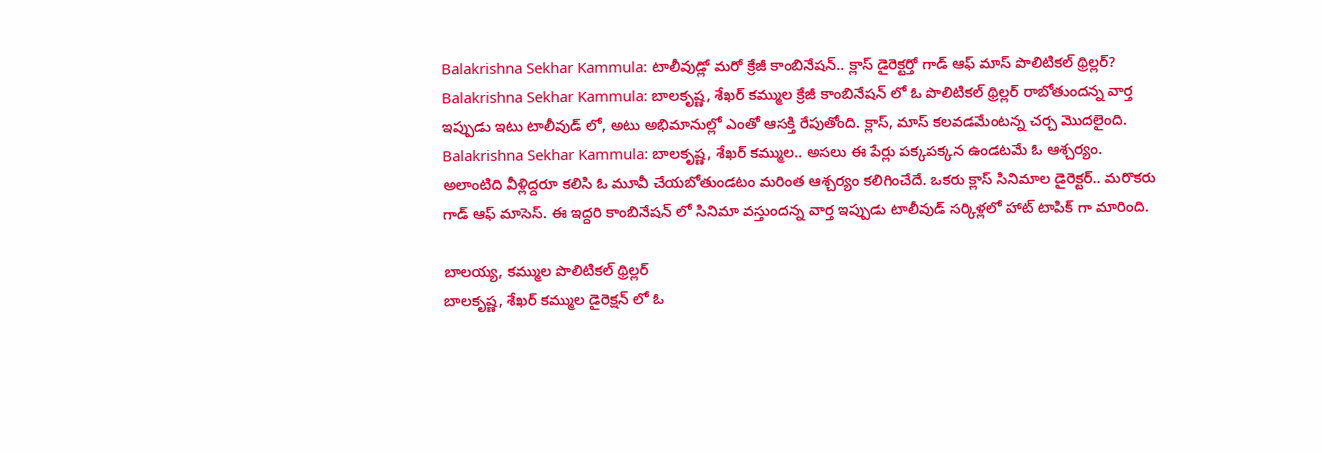Balakrishna Sekhar Kammula: టాలీవుడ్లో మరో క్రేజీ కాంబినేషన్.. క్లాస్ డైరెక్టర్తో గాడ్ ఆఫ్ మాస్ పొలిటికల్ థ్రిల్లర్?
Balakrishna Sekhar Kammula: బాలకృష్ణ, శేఖర్ కమ్ముల క్రేజీ కాంబినేషన్ లో ఓ పొలిటికల్ థ్రిల్లర్ రాబోతుందన్న వార్త ఇప్పుడు ఇటు టాలీవుడ్ లో, అటు అభిమానుల్లో ఎంతో ఆసక్తి రేపుతోంది. క్లాస్, మాస్ కలవడమేంటన్న చర్చ మొదలైంది.
Balakrishna Sekhar Kammula: బాలకృష్ణ, శేఖర్ కమ్ముల.. అసలు ఈ పేర్లు పక్కపక్కన ఉండటమే ఓ ఆశ్చర్యం. అలాంటిది వీళ్లిద్దరూ కలిసి ఓ మూవీ చేయబోతుండటం మరింత ఆశ్చర్యం కలిగించేదే. ఒకరు క్లాస్ సినిమాల డైరెక్టర్.. మరొకరు గాడ్ ఆఫ్ మాసెస్. ఈ ఇద్దరి కాంబినేషన్ లో సినిమా వస్తుందన్న వార్త ఇప్పుడు టాలీవుడ్ సర్కిళ్లలో హాట్ టాపిక్ గా మారింది.

బాలయ్య, కమ్ముల పొలిటికల్ థ్రిల్లర్
బాలకృష్ణ, శేఖర్ కమ్ముల డైరెక్షన్ లో ఓ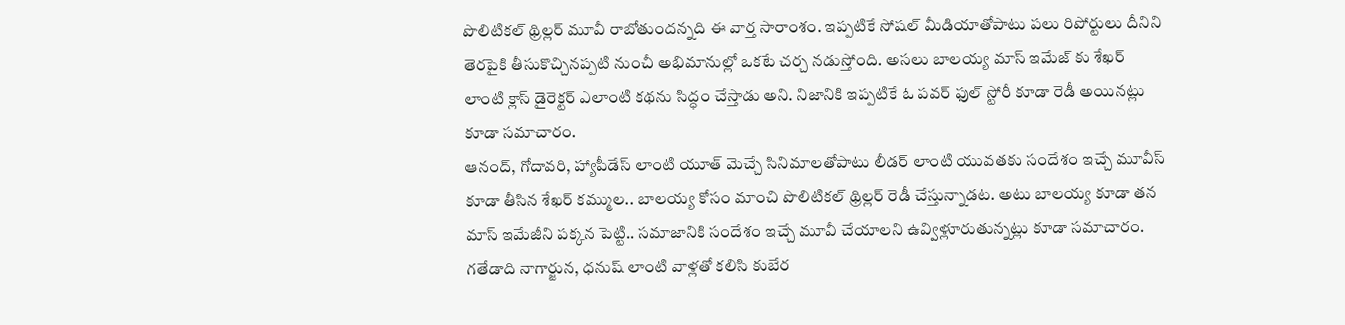పొలిటికల్ థ్రిల్లర్ మూవీ రాబోతుందన్నది ఈ వార్త సారాంశం. ఇప్పటికే సోషల్ మీడియాతోపాటు పలు రిపోర్టులు దీనిని తెరపైకి తీసుకొచ్చినప్పటి నుంచీ అభిమానుల్లో ఒకటే చర్చ నడుస్తోంది. అసలు బాలయ్య మాస్ ఇమేజ్ కు శేఖర్ లాంటి క్లాస్ డైరెక్టర్ ఎలాంటి కథను సిద్ధం చేస్తాడు అని. నిజానికి ఇప్పటికే ఓ పవర్ ఫుల్ స్టోరీ కూడా రెడీ అయినట్లు కూడా సమాచారం.
ఆనంద్, గోదావరి, హ్యాపీడేస్ లాంటి యూత్ మెచ్చే సినిమాలతోపాటు లీడర్ లాంటి యువతకు సందేశం ఇచ్చే మూవీస్ కూడా తీసిన శేఖర్ కమ్ముల.. బాలయ్య కోసం మాంచి పొలిటికల్ థ్రిల్లర్ రెడీ చేస్తున్నాడట. అటు బాలయ్య కూడా తన మాస్ ఇమేజీని పక్కన పెట్టి.. సమాజానికి సందేశం ఇచ్చే మూవీ చేయాలని ఉవ్విళ్లూరుతున్నట్లు కూడా సమాచారం. గతేడాది నాగార్జున, ధనుష్ లాంటి వాళ్లతో కలిసి కుబేర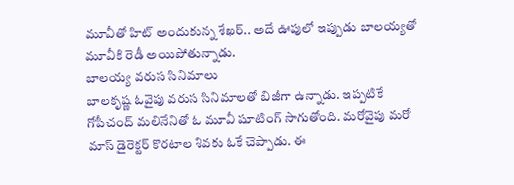మూవీతో హిట్ అందుకున్న శేఖర్.. అదే ఊపులో ఇప్పుడు బాలయ్యతో మూవీకి రెడీ అయిపోతున్నాడు.
బాలయ్య వరుస సినిమాలు
బాలకృష్ణ ఓవైపు వరుస సినిమాలతో బిజీగా ఉన్నాడు. ఇప్పటికే గోపీచంద్ మలినేనితో ఓ మూవీ షూటింగ్ సాగుతోంది. మరోవైపు మరో మాస్ డైరెక్టర్ కొరటాల శివకు ఓకే చెప్పాడు. ఈ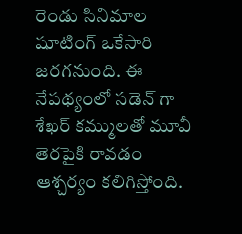రెండు సినిమాల షూటింగ్ ఒకేసారి జరగనుంది. ఈ నేపథ్యంలో సడెన్ గా శేఖర్ కమ్ములతో మూవీ తెరపైకి రావడం ఆశ్చర్యం కలిగిస్తోంది.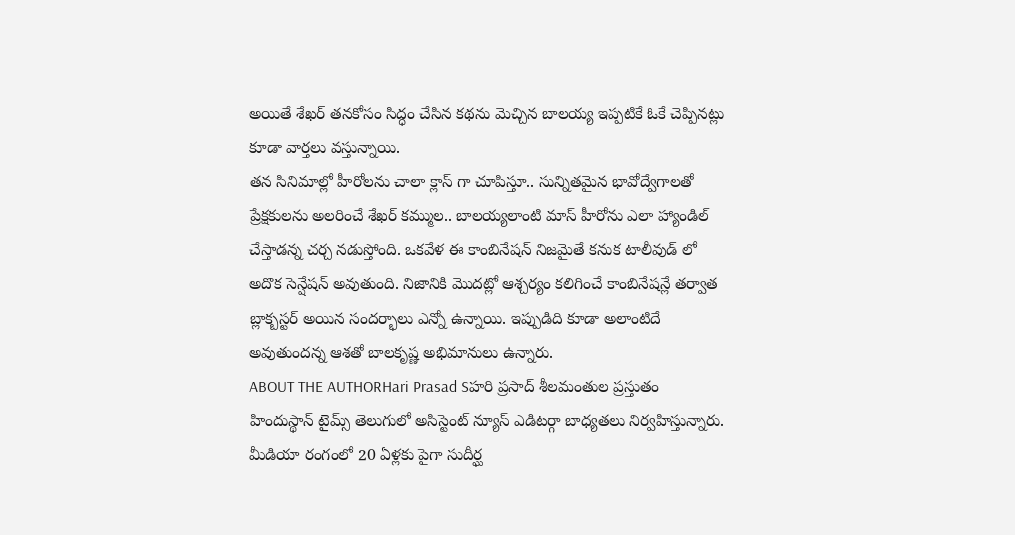అయితే శేఖర్ తనకోసం సిద్ధం చేసిన కథను మెచ్చిన బాలయ్య ఇప్పటికే ఓకే చెప్పినట్లు కూడా వార్తలు వస్తున్నాయి.
తన సినిమాల్లో హీరోలను చాలా క్లాస్ గా చూపిస్తూ.. సున్నితమైన భావోద్వేగాలతో ప్రేక్షకులను అలరించే శేఖర్ కమ్ముల.. బాలయ్యలాంటి మాస్ హీరోను ఎలా హ్యాండిల్ చేస్తాడన్న చర్చ నడుస్తోంది. ఒకవేళ ఈ కాంబినేషన్ నిజమైతే కనుక టాలీవుడ్ లో అదొక సెన్షేషన్ అవుతుంది. నిజానికి మొదట్లో ఆశ్చర్యం కలిగించే కాంబినేషన్లే తర్వాత బ్లాక్బస్టర్ అయిన సందర్భాలు ఎన్నో ఉన్నాయి. ఇప్పుడిది కూడా అలాంటిదే అవుతుందన్న ఆశతో బాలకృష్ణ అభిమానులు ఉన్నారు.
ABOUT THE AUTHORHari Prasad Sహరి ప్రసాద్ శీలమంతుల ప్రస్తుతం హిందుస్థాన్ టైమ్స్ తెలుగులో అసిస్టెంట్ న్యూస్ ఎడిటర్గా బాధ్యతలు నిర్వహిస్తున్నారు. మీడియా రంగంలో 20 ఏళ్లకు పైగా సుదీర్ఘ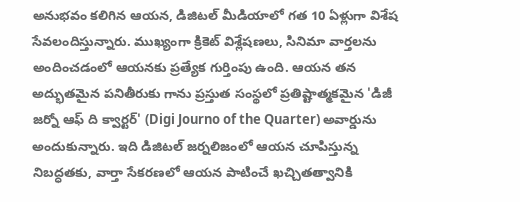అనుభవం కలిగిన ఆయన, డిజిటల్ మీడియాలో గత 10 ఏళ్లుగా విశేష సేవలందిస్తున్నారు. ముఖ్యంగా క్రికెట్ విశ్లేషణలు, సినిమా వార్తలను అందించడంలో ఆయనకు ప్రత్యేక గుర్తింపు ఉంది. ఆయన తన అద్భుతమైన పనితీరుకు గాను ప్రస్తుత సంస్థలో ప్రతిష్టాత్మకమైన 'డిజీ జర్నో ఆఫ్ ది క్వార్టర్' (Digi Journo of the Quarter) అవార్డును అందుకున్నారు. ఇది డిజిటల్ జర్నలిజంలో ఆయన చూపిస్తున్న నిబద్ధతకు, వార్తా సేకరణలో ఆయన పాటించే ఖచ్చితత్వానికి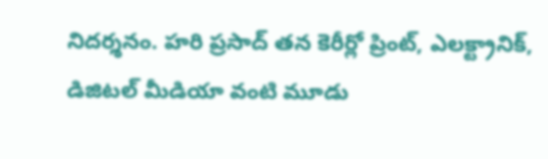నిదర్శనం. హరి ప్రసాద్ తన కెరీర్లో ప్రింట్, ఎలక్ట్రానిక్, డిజిటల్ మీడియా వంటి మూడు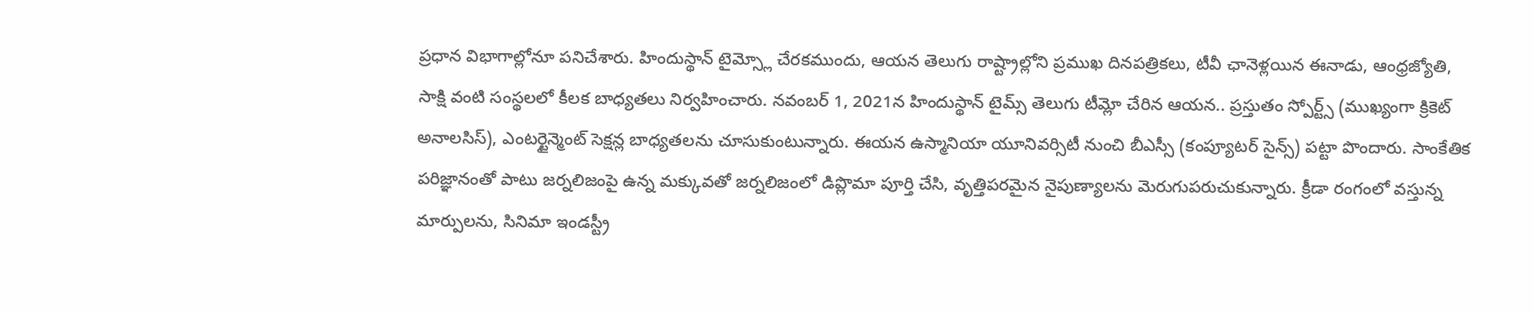ప్రధాన విభాగాల్లోనూ పనిచేశారు. హిందుస్థాన్ టైమ్స్లో చేరకముందు, ఆయన తెలుగు రాష్ట్రాల్లోని ప్రముఖ దినపత్రికలు, టీవీ ఛానెళ్లయిన ఈనాడు, ఆంధ్రజ్యోతి, సాక్షి వంటి సంస్థలలో కీలక బాధ్యతలు నిర్వహించారు. నవంబర్ 1, 2021న హిందుస్థాన్ టైమ్స్ తెలుగు టీమ్లో చేరిన ఆయన.. ప్రస్తుతం స్పోర్ట్స్ (ముఖ్యంగా క్రికెట్ అనాలసిస్), ఎంటర్టైన్మెంట్ సెక్షన్ల బాధ్యతలను చూసుకుంటున్నారు. ఈయన ఉస్మానియా యూనివర్సిటీ నుంచి బీఎస్సీ (కంప్యూటర్ సైన్స్) పట్టా పొందారు. సాంకేతిక పరిజ్ఞానంతో పాటు జర్నలిజంపై ఉన్న మక్కువతో జర్నలిజంలో డిప్లొమా పూర్తి చేసి, వృత్తిపరమైన నైపుణ్యాలను మెరుగుపరుచుకున్నారు. క్రీడా రంగంలో వస్తున్న మార్పులను, సినిమా ఇండస్ట్రీ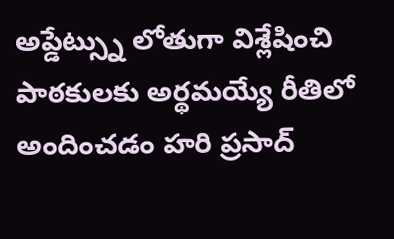అప్డేట్స్ను లోతుగా విశ్లేషించి పాఠకులకు అర్థమయ్యే రీతిలో అందించడం హరి ప్రసాద్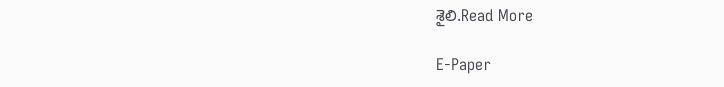శైలి.Read More

E-Paper